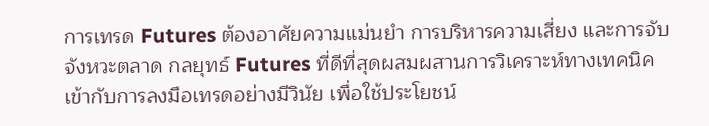การเทรด Futures ต้องอาศัยความแม่นยำ การบริหารความเสี่ยง และการจับจังหวะตลาด กลยุทธ์ Futures ที่ดีที่สุดผสมผสานการวิเคราะห์ทางเทคนิคเข้ากับการลงมือเทรดอย่างมีวินัย เพื่อใช้ประโยชน์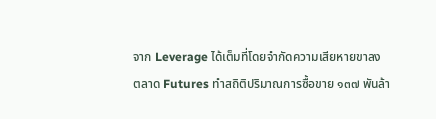จาก Leverage ได้เต็มที่โดยจำกัดความเสียหายขาลง
ตลาด Futures ทำสถิติปริมาณการซื้อขาย ๑๓๗ พันล้า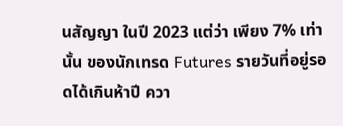นสัญญา ในปี 2023 แต่ว่า เพียง 7% เท่านั้น ของนักเทรด Futures รายวันที่อยู่รอดได้เกินห้าปี ควา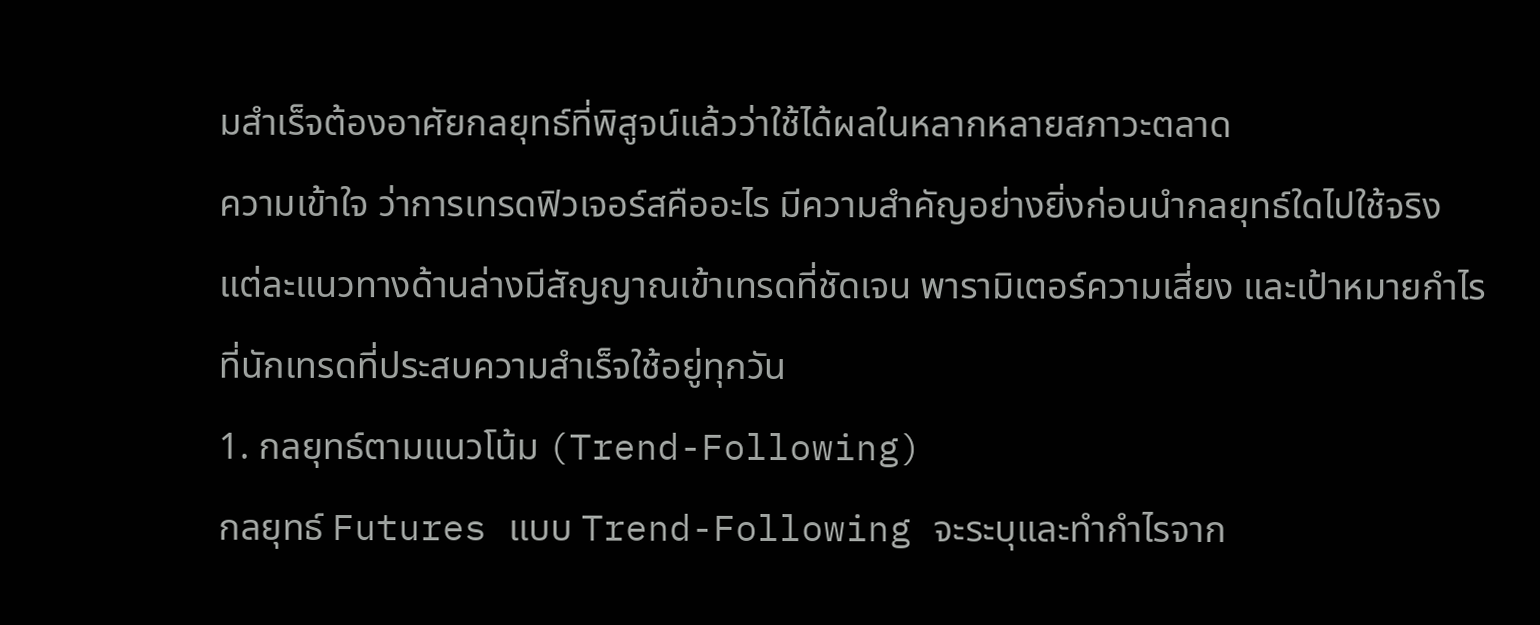มสำเร็จต้องอาศัยกลยุทธ์ที่พิสูจน์แล้วว่าใช้ได้ผลในหลากหลายสภาวะตลาด
ความเข้าใจ ว่าการเทรดฟิวเจอร์สคืออะไร มีความสำคัญอย่างยิ่งก่อนนำกลยุทธ์ใดไปใช้จริง แต่ละแนวทางด้านล่างมีสัญญาณเข้าเทรดที่ชัดเจน พารามิเตอร์ความเสี่ยง และเป้าหมายกำไรที่นักเทรดที่ประสบความสำเร็จใช้อยู่ทุกวัน
1. กลยุทธ์ตามแนวโน้ม (Trend-Following)
กลยุทธ์ Futures แบบ Trend-Following จะระบุและทำกำไรจาก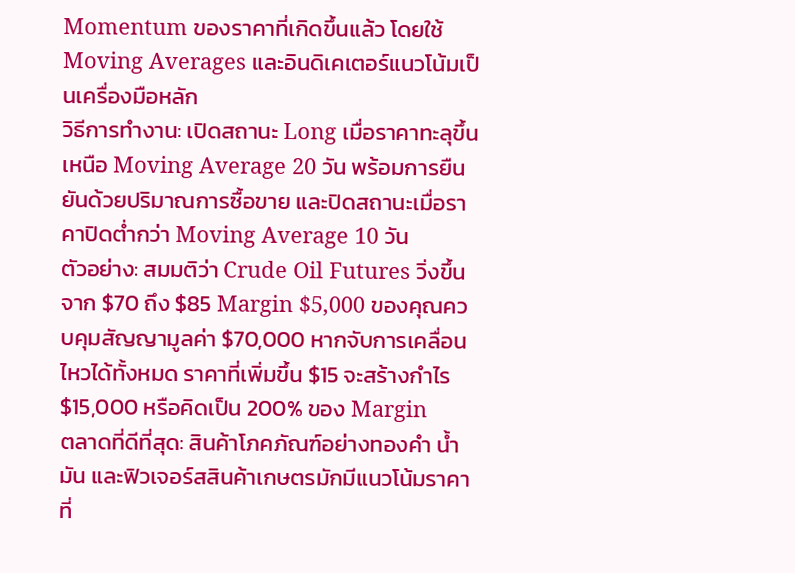Momentum ของราคาที่เกิดขึ้นแล้ว โดยใช้ Moving Averages และอินดิเคเตอร์แนวโน้มเป็นเครื่องมือหลัก
วิธีการทำงาน: เปิดสถานะ Long เมื่อราคาทะลุขึ้นเหนือ Moving Average 20 วัน พร้อมการยืนยันด้วยปริมาณการซื้อขาย และปิดสถานะเมื่อราคาปิดต่ำกว่า Moving Average 10 วัน
ตัวอย่าง: สมมติว่า Crude Oil Futures วิ่งขึ้นจาก $70 ถึง $85 Margin $5,000 ของคุณควบคุมสัญญามูลค่า $70,000 หากจับการเคลื่อนไหวได้ทั้งหมด ราคาที่เพิ่มขึ้น $15 จะสร้างกำไร $15,000 หรือคิดเป็น 200% ของ Margin
ตลาดที่ดีที่สุด: สินค้าโภคภัณฑ์อย่างทองคำ น้ำมัน และฟิวเจอร์สสินค้าเกษตรมักมีแนวโน้มราคาที่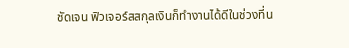ชัดเจน ฟิวเจอร์สสกุลเงินก็ทำงานได้ดีในช่วงที่น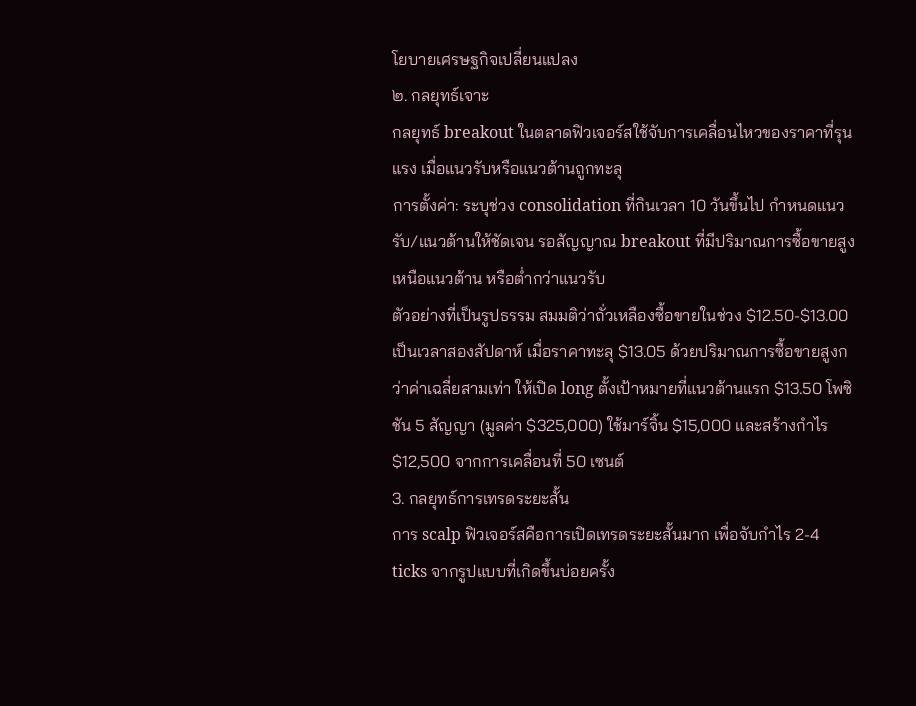โยบายเศรษฐกิจเปลี่ยนแปลง
๒. กลยุทธ์เจาะ
กลยุทธ์ breakout ในตลาดฟิวเจอร์สใช้จับการเคลื่อนไหวของราคาที่รุนแรง เมื่อแนวรับหรือแนวต้านถูกทะลุ
การตั้งค่า: ระบุช่วง consolidation ที่กินเวลา 10 วันขึ้นไป กำหนดแนวรับ/แนวต้านให้ชัดเจน รอสัญญาณ breakout ที่มีปริมาณการซื้อขายสูงเหนือแนวต้าน หรือต่ำกว่าแนวรับ
ตัวอย่างที่เป็นรูปธรรม สมมติว่าถั่วเหลืองซื้อขายในช่วง $12.50-$13.00 เป็นเวลาสองสัปดาห์ เมื่อราคาทะลุ $13.05 ด้วยปริมาณการซื้อขายสูงกว่าค่าเฉลี่ยสามเท่า ให้เปิด long ตั้งเป้าหมายที่แนวต้านแรก $13.50 โพซิชัน 5 สัญญา (มูลค่า $325,000) ใช้มาร์จิ้น $15,000 และสร้างกำไร $12,500 จากการเคลื่อนที่ 50 เซนต์
3. กลยุทธ์การเทรดระยะสั้น
การ scalp ฟิวเจอร์สคือการเปิดเทรดระยะสั้นมาก เพื่อจับกำไร 2-4 ticks จากรูปแบบที่เกิดขึ้นบ่อยครั้ง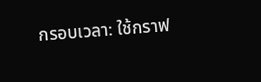กรอบเวลา: ใช้กราฟ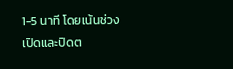1-5 นาที โดยเน้นช่วงเปิดและปิดต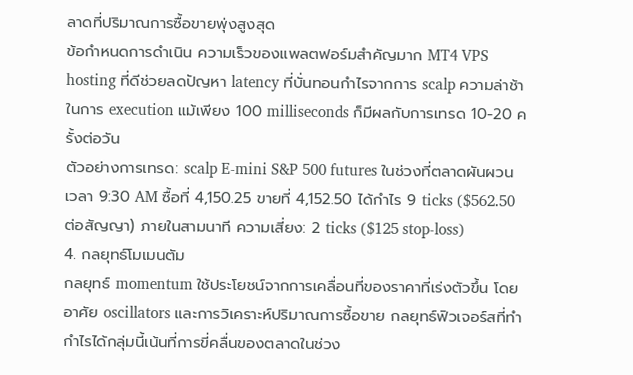ลาดที่ปริมาณการซื้อขายพุ่งสูงสุด
ข้อกำหนดการดำเนิน ความเร็วของแพลตฟอร์มสำคัญมาก MT4 VPS hosting ที่ดีช่วยลดปัญหา latency ที่บั่นทอนกำไรจากการ scalp ความล่าช้าในการ execution แม้เพียง 100 milliseconds ก็มีผลกับการเทรด 10-20 ครั้งต่อวัน
ตัวอย่างการเทรด: scalp E-mini S&P 500 futures ในช่วงที่ตลาดผันผวนเวลา 9:30 AM ซื้อที่ 4,150.25 ขายที่ 4,152.50 ได้กำไร 9 ticks ($562.50 ต่อสัญญา) ภายในสามนาที ความเสี่ยง: 2 ticks ($125 stop-loss)
4. กลยุทธ์โมเมนตัม
กลยุทธ์ momentum ใช้ประโยชน์จากการเคลื่อนที่ของราคาที่เร่งตัวขึ้น โดยอาศัย oscillators และการวิเคราะห์ปริมาณการซื้อขาย กลยุทธ์ฟิวเจอร์สที่ทำกำไรได้กลุ่มนี้เน้นที่การขี่คลื่นของตลาดในช่วง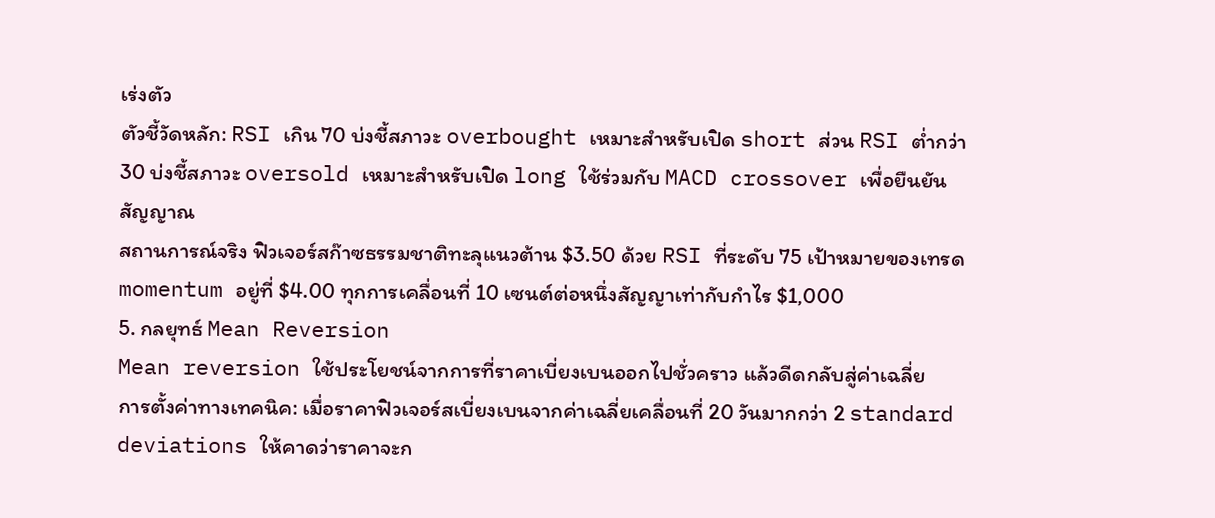เร่งตัว
ตัวชี้วัดหลัก: RSI เกิน 70 บ่งชี้สภาวะ overbought เหมาะสำหรับเปิด short ส่วน RSI ต่ำกว่า 30 บ่งชี้สภาวะ oversold เหมาะสำหรับเปิด long ใช้ร่วมกับ MACD crossover เพื่อยืนยันสัญญาณ
สถานการณ์จริง ฟิวเจอร์สก๊าซธรรมชาติทะลุแนวต้าน $3.50 ด้วย RSI ที่ระดับ 75 เป้าหมายของเทรด momentum อยู่ที่ $4.00 ทุกการเคลื่อนที่ 10 เซนต์ต่อหนึ่งสัญญาเท่ากับกำไร $1,000
5. กลยุทธ์ Mean Reversion
Mean reversion ใช้ประโยชน์จากการที่ราคาเบี่ยงเบนออกไปชั่วคราว แล้วดีดกลับสู่ค่าเฉลี่ย
การตั้งค่าทางเทคนิค: เมื่อราคาฟิวเจอร์สเบี่ยงเบนจากค่าเฉลี่ยเคลื่อนที่ 20 วันมากกว่า 2 standard deviations ให้คาดว่าราคาจะก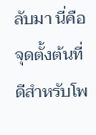ลับมา นี่คือจุดตั้งต้นที่ดีสำหรับโพ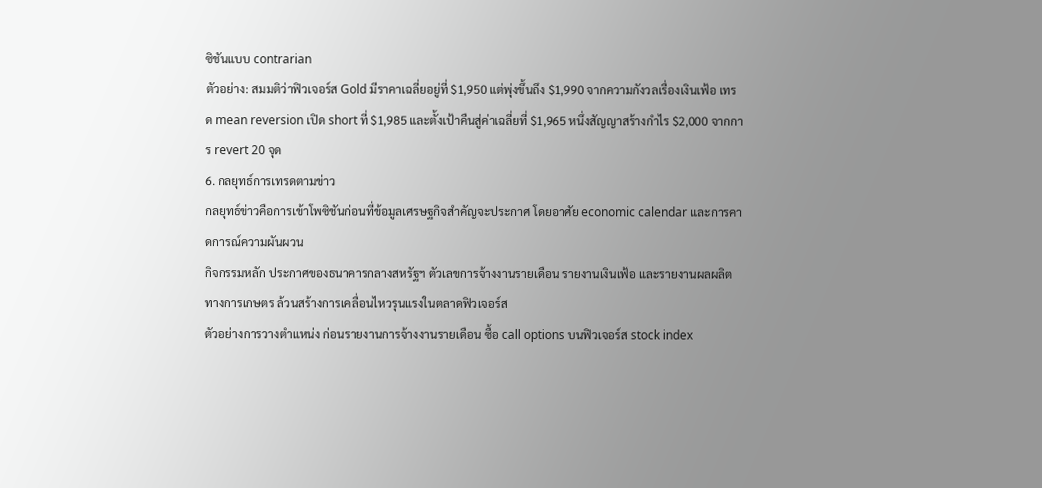ซิชันแบบ contrarian
ตัวอย่าง: สมมติว่าฟิวเจอร์ส Gold มีราคาเฉลี่ยอยู่ที่ $1,950 แต่พุ่งขึ้นถึง $1,990 จากความกังวลเรื่องเงินเฟ้อ เทรด mean reversion เปิด short ที่ $1,985 และตั้งเป้าคืนสู่ค่าเฉลี่ยที่ $1,965 หนึ่งสัญญาสร้างกำไร $2,000 จากการ revert 20 จุด
6. กลยุทธ์การเทรดตามข่าว
กลยุทธ์ข่าวคือการเข้าโพซิชันก่อนที่ข้อมูลเศรษฐกิจสำคัญจะประกาศ โดยอาศัย economic calendar และการคาดการณ์ความผันผวน
กิจกรรมหลัก ประกาศของธนาคารกลางสหรัฐฯ ตัวเลขการจ้างงานรายเดือน รายงานเงินเฟ้อ และรายงานผลผลิตทางการเกษตร ล้วนสร้างการเคลื่อนไหวรุนแรงในตลาดฟิวเจอร์ส
ตัวอย่างการวางตำแหน่ง ก่อนรายงานการจ้างงานรายเดือน ซื้อ call options บนฟิวเจอร์ส stock index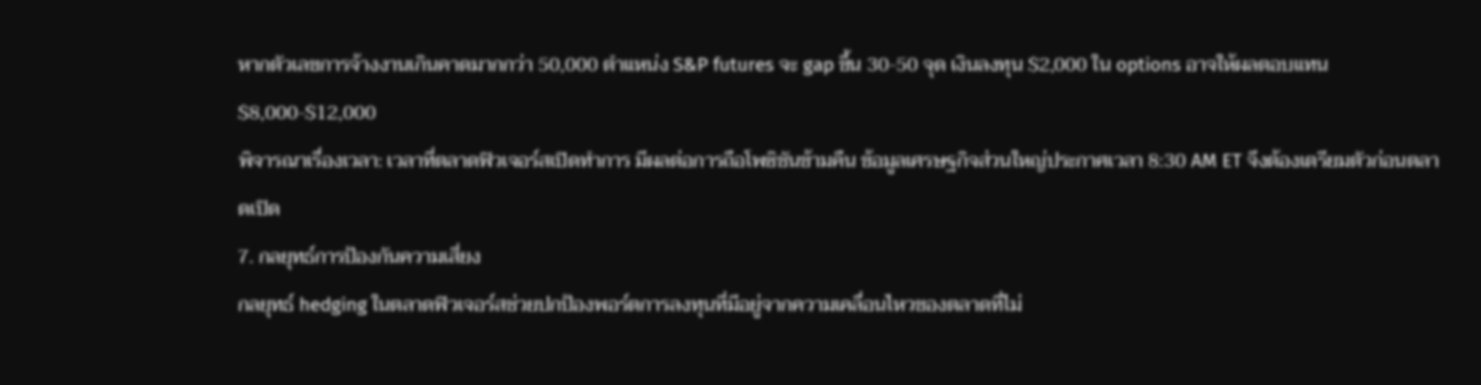หากตัวเลขการจ้างงานเกินคาดมากกว่า 50,000 ตำแหน่ง S&P futures จะ gap ขึ้น 30-50 จุด เงินลงทุน $2,000 ใน options อาจให้ผลตอบแทน $8,000-$12,000
พิจารณาเรื่องเวลา: เวลาที่ตลาดฟิวเจอร์สเปิดทำการ มีผลต่อการถือโพซิชันข้ามคืน ข้อมูลเศรษฐกิจส่วนใหญ่ประกาศเวลา 8:30 AM ET จึงต้องเตรียมตัวก่อนตลาดเปิด
7. กลยุทธ์การป้องกันความเสี่ยง
กลยุทธ์ hedging ในตลาดฟิวเจอร์สช่วยปกป้องพอร์ตการลงทุนที่มีอยู่จากความเคลื่อนไหวของตลาดที่ไม่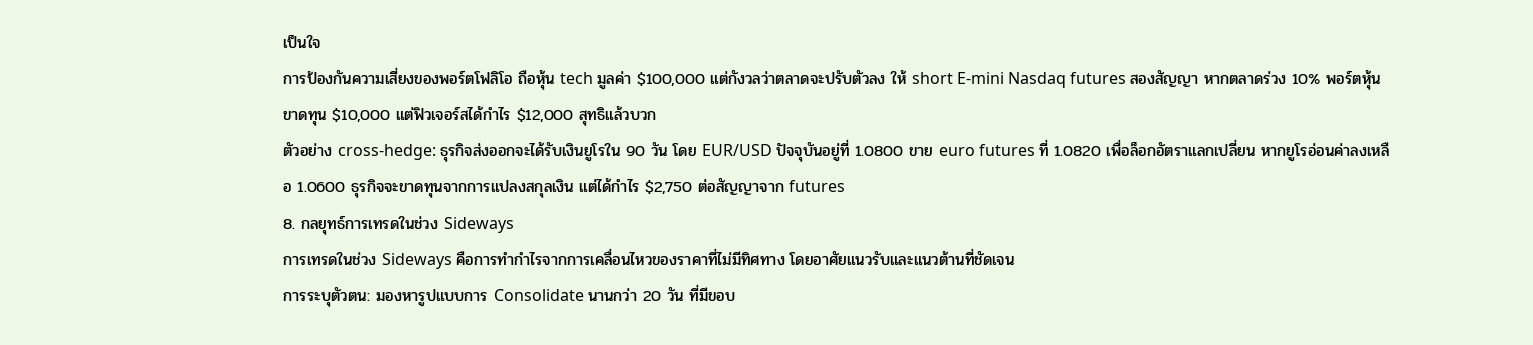เป็นใจ
การป้องกันความเสี่ยงของพอร์ตโฟลิโอ ถือหุ้น tech มูลค่า $100,000 แต่กังวลว่าตลาดจะปรับตัวลง ให้ short E-mini Nasdaq futures สองสัญญา หากตลาดร่วง 10% พอร์ตหุ้นขาดทุน $10,000 แต่ฟิวเจอร์สได้กำไร $12,000 สุทธิแล้วบวก
ตัวอย่าง cross-hedge: ธุรกิจส่งออกจะได้รับเงินยูโรใน 90 วัน โดย EUR/USD ปัจจุบันอยู่ที่ 1.0800 ขาย euro futures ที่ 1.0820 เพื่อล็อกอัตราแลกเปลี่ยน หากยูโรอ่อนค่าลงเหลือ 1.0600 ธุรกิจจะขาดทุนจากการแปลงสกุลเงิน แต่ได้กำไร $2,750 ต่อสัญญาจาก futures
8. กลยุทธ์การเทรดในช่วง Sideways
การเทรดในช่วง Sideways คือการทำกำไรจากการเคลื่อนไหวของราคาที่ไม่มีทิศทาง โดยอาศัยแนวรับและแนวต้านที่ชัดเจน
การระบุตัวตน: มองหารูปแบบการ Consolidate นานกว่า 20 วัน ที่มีขอบ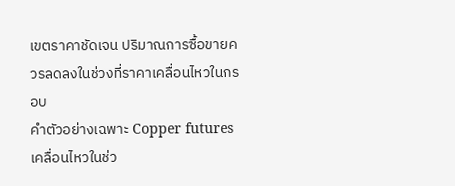เขตราคาชัดเจน ปริมาณการซื้อขายควรลดลงในช่วงที่ราคาเคลื่อนไหวในกรอบ
คำตัวอย่างเฉพาะ Copper futures เคลื่อนไหวในช่ว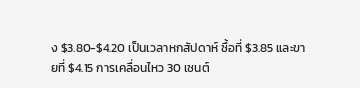ง $3.80-$4.20 เป็นเวลาหกสัปดาห์ ซื้อที่ $3.85 และขายที่ $4.15 การเคลื่อนไหว 30 เซนต์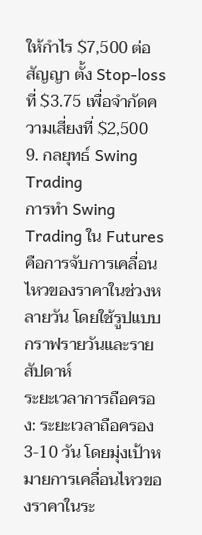ให้กำไร $7,500 ต่อสัญญา ตั้ง Stop-loss ที่ $3.75 เพื่อจำกัดความเสี่ยงที่ $2,500
9. กลยุทธ์ Swing Trading
การทำ Swing Trading ใน Futures คือการจับการเคลื่อนไหวของราคาในช่วงหลายวัน โดยใช้รูปแบบกราฟรายวันและรายสัปดาห์
ระยะเวลาการถือครอง: ระยะเวลาถือครอง 3-10 วัน โดยมุ่งเป้าหมายการเคลื่อนไหวของราคาในระ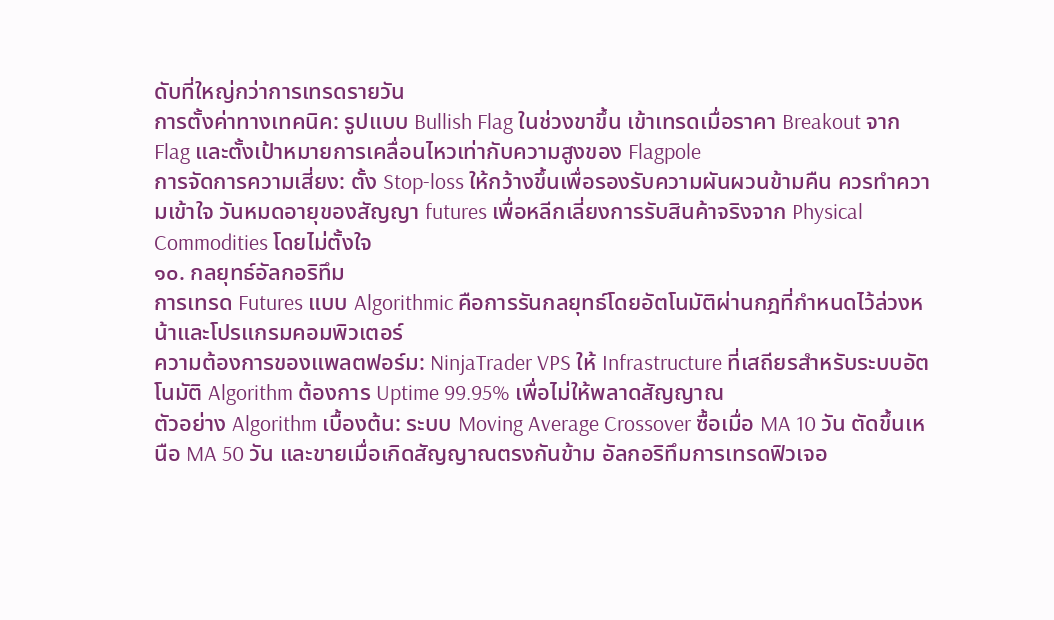ดับที่ใหญ่กว่าการเทรดรายวัน
การตั้งค่าทางเทคนิค: รูปแบบ Bullish Flag ในช่วงขาขึ้น เข้าเทรดเมื่อราคา Breakout จาก Flag และตั้งเป้าหมายการเคลื่อนไหวเท่ากับความสูงของ Flagpole
การจัดการความเสี่ยง: ตั้ง Stop-loss ให้กว้างขึ้นเพื่อรองรับความผันผวนข้ามคืน ควรทำความเข้าใจ วันหมดอายุของสัญญา futures เพื่อหลีกเลี่ยงการรับสินค้าจริงจาก Physical Commodities โดยไม่ตั้งใจ
๑๐. กลยุทธ์อัลกอริทึม
การเทรด Futures แบบ Algorithmic คือการรันกลยุทธ์โดยอัตโนมัติผ่านกฎที่กำหนดไว้ล่วงหน้าและโปรแกรมคอมพิวเตอร์
ความต้องการของแพลตฟอร์ม: NinjaTrader VPS ให้ Infrastructure ที่เสถียรสำหรับระบบอัตโนมัติ Algorithm ต้องการ Uptime 99.95% เพื่อไม่ให้พลาดสัญญาณ
ตัวอย่าง Algorithm เบื้องต้น: ระบบ Moving Average Crossover ซื้อเมื่อ MA 10 วัน ตัดขึ้นเหนือ MA 50 วัน และขายเมื่อเกิดสัญญาณตรงกันข้าม อัลกอริทึมการเทรดฟิวเจอ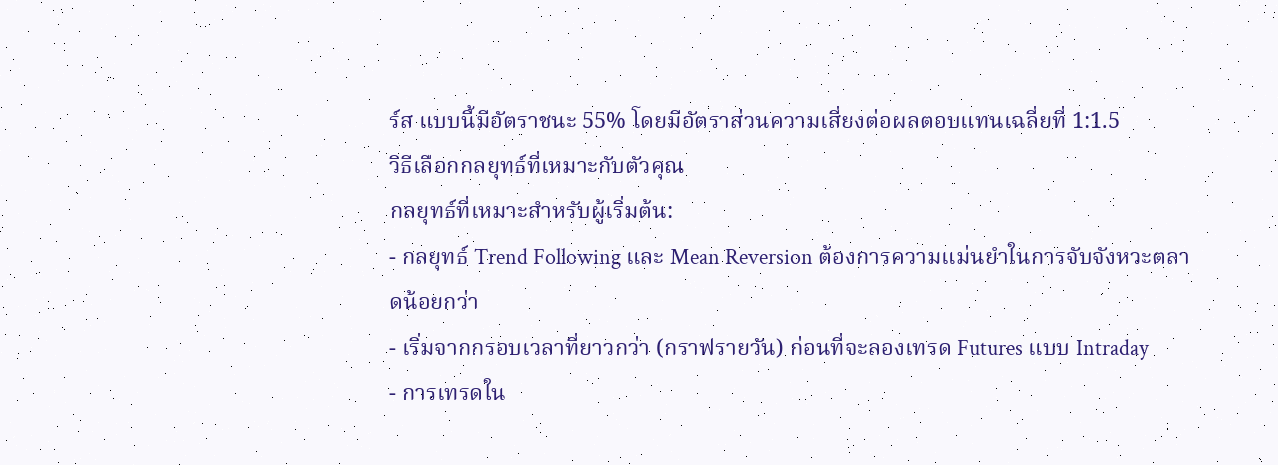ร์ส แบบนี้มีอัตราชนะ 55% โดยมีอัตราส่วนความเสี่ยงต่อผลตอบแทนเฉลี่ยที่ 1:1.5
วิธีเลือกกลยุทธ์ที่เหมาะกับตัวคุณ
กลยุทธ์ที่เหมาะสำหรับผู้เริ่มต้น:
- กลยุทธ์ Trend Following และ Mean Reversion ต้องการความแม่นยำในการจับจังหวะตลาดน้อยกว่า
- เริ่มจากกรอบเวลาที่ยาวกว่า (กราฟรายวัน) ก่อนที่จะลองเทรด Futures แบบ Intraday
- การเทรดใน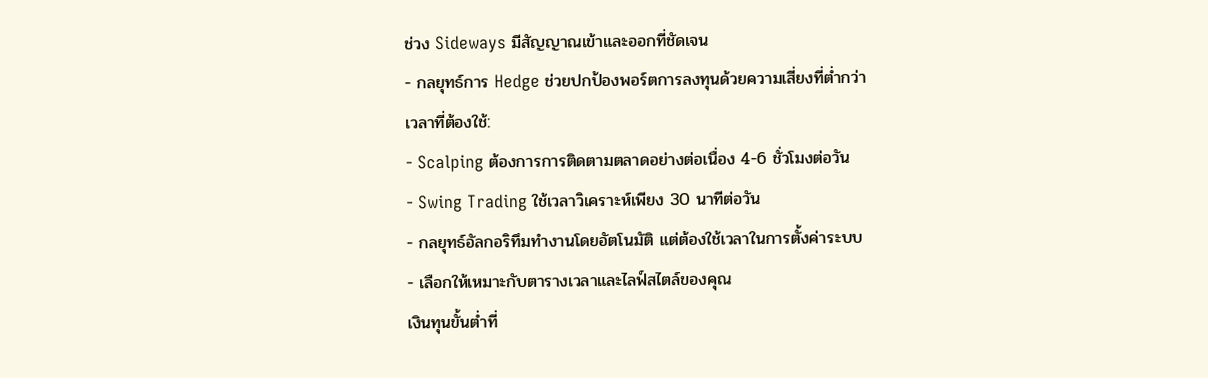ช่วง Sideways มีสัญญาณเข้าและออกที่ชัดเจน
- กลยุทธ์การ Hedge ช่วยปกป้องพอร์ตการลงทุนด้วยความเสี่ยงที่ต่ำกว่า
เวลาที่ต้องใช้:
- Scalping ต้องการการติดตามตลาดอย่างต่อเนื่อง 4-6 ชั่วโมงต่อวัน
- Swing Trading ใช้เวลาวิเคราะห์เพียง 30 นาทีต่อวัน
- กลยุทธ์อัลกอริทึมทำงานโดยอัตโนมัติ แต่ต้องใช้เวลาในการตั้งค่าระบบ
- เลือกให้เหมาะกับตารางเวลาและไลฟ์สไตล์ของคุณ
เงินทุนขั้นต่ำที่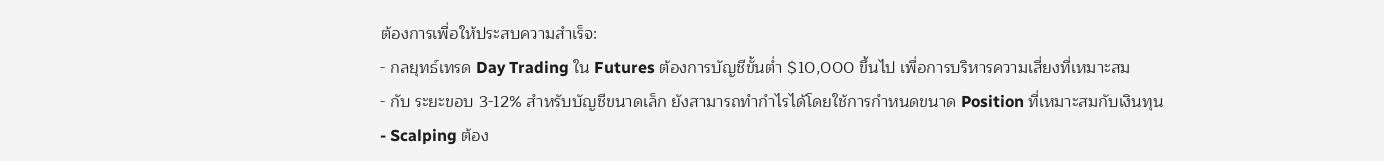ต้องการเพื่อให้ประสบความสำเร็จ:
- กลยุทธ์เทรด Day Trading ใน Futures ต้องการบัญชีขั้นต่ำ $10,000 ขึ้นไป เพื่อการบริหารความเสี่ยงที่เหมาะสม
- กับ ระยะขอบ 3-12% สำหรับบัญชีขนาดเล็ก ยังสามารถทำกำไรได้โดยใช้การกำหนดขนาด Position ที่เหมาะสมกับเงินทุน
- Scalping ต้อง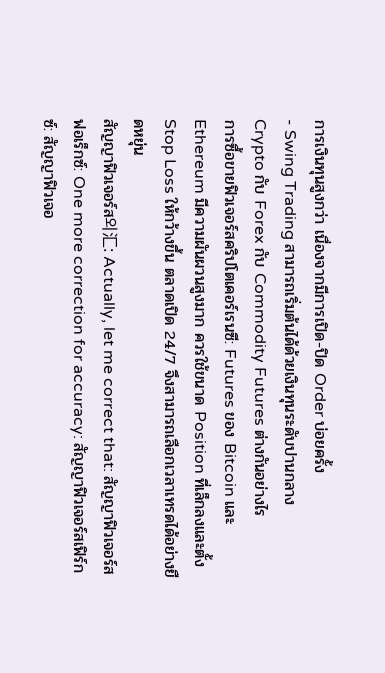การเงินทุนสูงกว่า เนื่องจากมีการเปิด-ปิด Order บ่อยครั้ง
- Swing Trading สามารถเริ่มต้นได้ด้วยเงินทุนระดับปานกลาง
Crypto กับ Forex กับ Commodity Futures ต่างกันอย่างไร
การซื้อขายฟิวเจอร์สคริปโตเคอร์เรนซี: Futures ของ Bitcoin และ Ethereum มีความผันผวนสูงมาก ควรใช้ขนาด Position ที่เล็กลงและตั้ง Stop Loss ให้กว้างขึ้น ตลาดเปิด 24/7 จึงสามารถเลือกเวลาเทรดได้อย่างยืดหยุ่น
สัญญาฟิวเจอร์ส외汇: Actually, let me correct that: สัญญาฟิวเจอร์สฟอเร็กซ์: One more correction for accuracy: สัญญาฟิวเจอร์สเฟิร์กซ์: สัญญาฟิวเจอ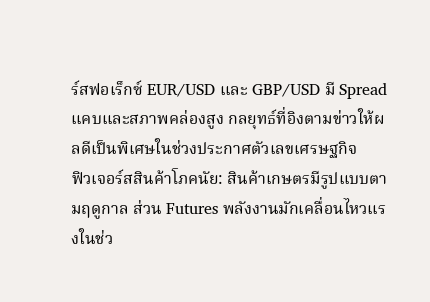ร์สฟอเร็กซ์ EUR/USD และ GBP/USD มี Spread แคบและสภาพคล่องสูง กลยุทธ์ที่อิงตามข่าวให้ผลดีเป็นพิเศษในช่วงประกาศตัวเลขเศรษฐกิจ
ฟิวเจอร์สสินค้าโภคนัย: สินค้าเกษตรมีรูปแบบตามฤดูกาล ส่วน Futures พลังงานมักเคลื่อนไหวแรงในช่ว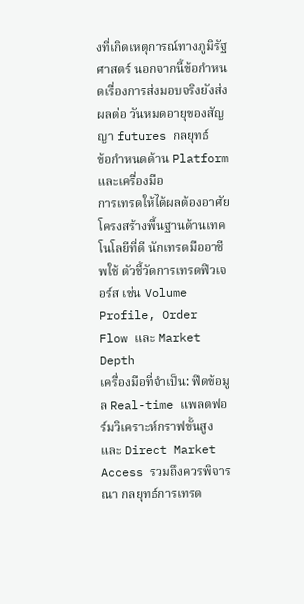งที่เกิดเหตุการณ์ทางภูมิรัฐศาสตร์ นอกจากนี้ข้อกำหนดเรื่องการส่งมอบจริงยังส่งผลต่อ วันหมดอายุของสัญญา futures กลยุทธ์
ข้อกำหนดด้าน Platform และเครื่องมือ
การเทรดให้ได้ผลต้องอาศัยโครงสร้างพื้นฐานด้านเทคโนโลยีที่ดี นักเทรดมืออาชีพใช้ ตัวชี้วัดการเทรดฟิวเจอร์ส เช่น Volume Profile, Order Flow และ Market Depth
เครื่องมือที่จำเป็น: ฟีดข้อมูล Real-time แพลตฟอร์มวิเคราะห์กราฟขั้นสูง และ Direct Market Access รวมถึงควรพิจารณา กลยุทธ์การเทรด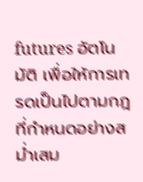futures อัตโนมัติ เพื่อให้การเทรดเป็นไปตามกฎที่กำหนดอย่างสม่ำเสม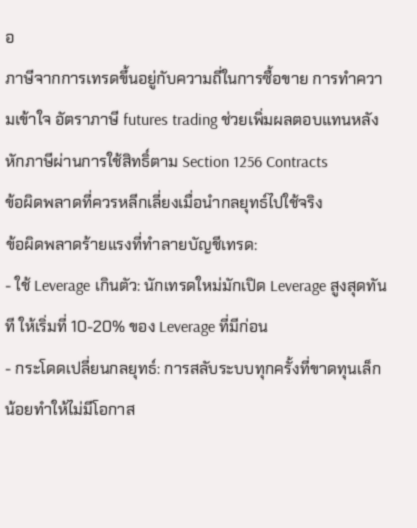อ
ภาษีจากการเทรดขึ้นอยู่กับความถี่ในการซื้อขาย การทำความเข้าใจ อัตราภาษี futures trading ช่วยเพิ่มผลตอบแทนหลังหักภาษีผ่านการใช้สิทธิ์ตาม Section 1256 Contracts
ข้อผิดพลาดที่ควรหลีกเลี่ยงเมื่อนำกลยุทธ์ไปใช้จริง
ข้อผิดพลาดร้ายแรงที่ทำลายบัญชีเทรด:
- ใช้ Leverage เกินตัว: นักเทรดใหม่มักเปิด Leverage สูงสุดทันที ให้เริ่มที่ 10-20% ของ Leverage ที่มีก่อน
- กระโดดเปลี่ยนกลยุทธ์: การสลับระบบทุกครั้งที่ขาดทุนเล็กน้อยทำให้ไม่มีโอกาส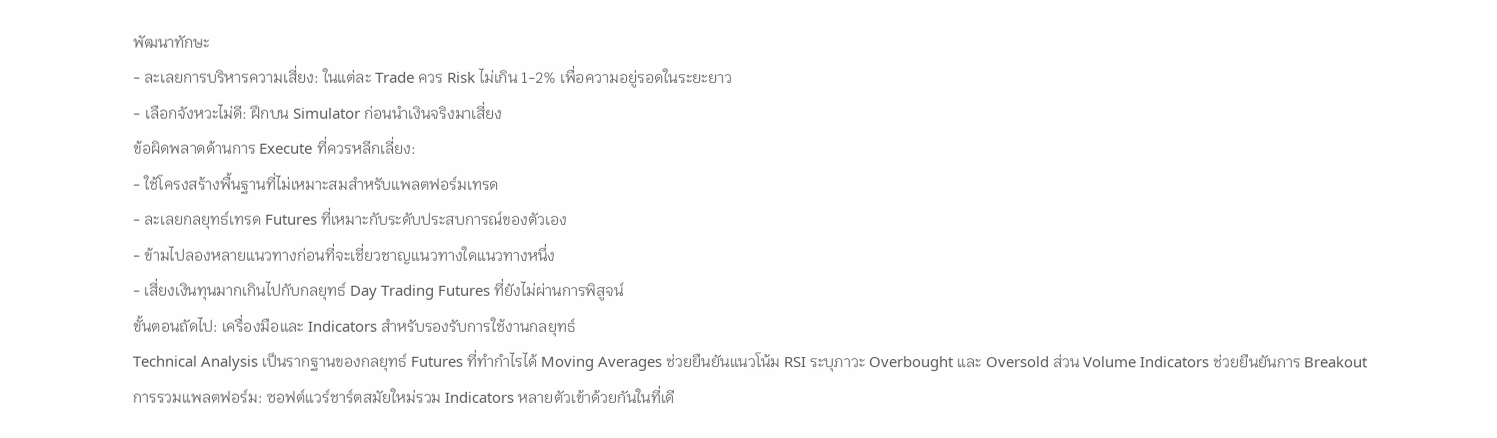พัฒนาทักษะ
- ละเลยการบริหารความเสี่ยง: ในแต่ละ Trade ควร Risk ไม่เกิน 1-2% เพื่อความอยู่รอดในระยะยาว
- เลือกจังหวะไม่ดี: ฝึกบน Simulator ก่อนนำเงินจริงมาเสี่ยง
ข้อผิดพลาดด้านการ Execute ที่ควรหลีกเลี่ยง:
- ใช้โครงสร้างพื้นฐานที่ไม่เหมาะสมสำหรับแพลตฟอร์มเทรด
- ละเลยกลยุทธ์เทรด Futures ที่เหมาะกับระดับประสบการณ์ของตัวเอง
- ข้ามไปลองหลายแนวทางก่อนที่จะเชี่ยวชาญแนวทางใดแนวทางหนึ่ง
- เสี่ยงเงินทุนมากเกินไปกับกลยุทธ์ Day Trading Futures ที่ยังไม่ผ่านการพิสูจน์
ขั้นตอนถัดไป: เครื่องมือและ Indicators สำหรับรองรับการใช้งานกลยุทธ์
Technical Analysis เป็นรากฐานของกลยุทธ์ Futures ที่ทำกำไรได้ Moving Averages ช่วยยืนยันแนวโน้ม RSI ระบุภาวะ Overbought และ Oversold ส่วน Volume Indicators ช่วยยืนยันการ Breakout
การรวมแพลตฟอร์ม: ซอฟต์แวร์ชาร์ตสมัยใหม่รวม Indicators หลายตัวเข้าด้วยกันในที่เดี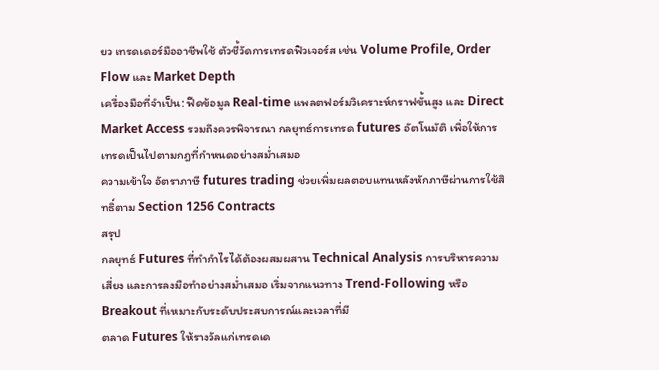ยว เทรดเดอร์มืออาชีพใช้ ตัวชี้วัดการเทรดฟิวเจอร์ส เช่น Volume Profile, Order Flow และ Market Depth
เครื่องมือที่จำเป็น: ฟีดข้อมูล Real-time แพลตฟอร์มวิเคราะห์กราฟขั้นสูง และ Direct Market Access รวมถึงควรพิจารณา กลยุทธ์การเทรด futures อัตโนมัติ เพื่อให้การเทรดเป็นไปตามกฎที่กำหนดอย่างสม่ำเสมอ
ความเข้าใจ อัตราภาษี futures trading ช่วยเพิ่มผลตอบแทนหลังหักภาษีผ่านการใช้สิทธิ์ตาม Section 1256 Contracts
สรุป
กลยุทธ์ Futures ที่ทำกำไรได้ต้องผสมผสาน Technical Analysis การบริหารความเสี่ยง และการลงมือทำอย่างสม่ำเสมอ เริ่มจากแนวทาง Trend-Following หรือ Breakout ที่เหมาะกับระดับประสบการณ์และเวลาที่มี
ตลาด Futures ให้รางวัลแก่เทรดเด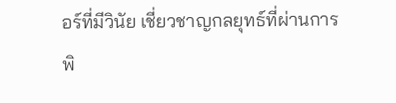อร์ที่มีวินัย เชี่ยวชาญกลยุทธ์ที่ผ่านการพิ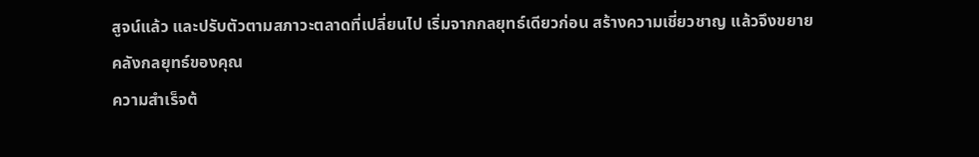สูจน์แล้ว และปรับตัวตามสภาวะตลาดที่เปลี่ยนไป เริ่มจากกลยุทธ์เดียวก่อน สร้างความเชี่ยวชาญ แล้วจึงขยายคลังกลยุทธ์ของคุณ
ความสำเร็จต้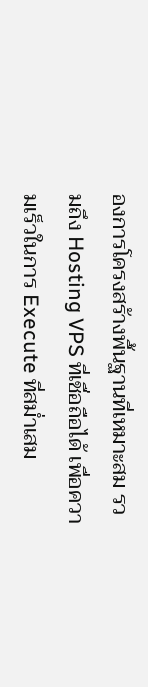องการโครงสร้างพื้นฐานที่เหมาะสม รวมถึง Hosting VPS ที่เชื่อถือได้ เพื่อความเร็วในการ Execute ที่สม่ำเสม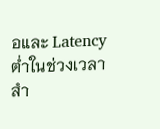อและ Latency ต่ำในช่วงเวลาสำ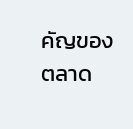คัญของตลาด